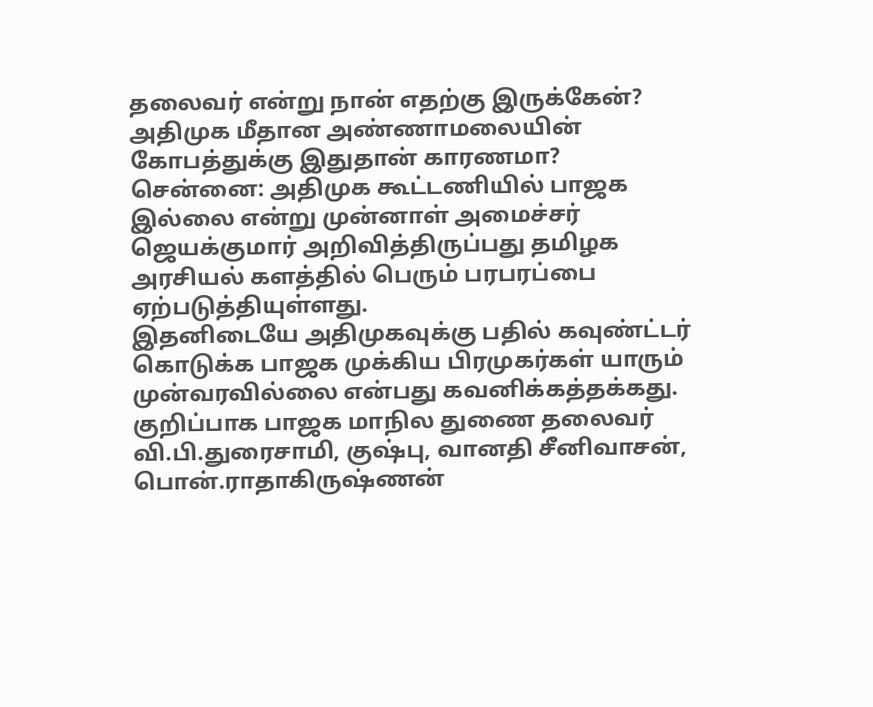தலைவர் என்று நான் எதற்கு இருக்கேன்? அதிமுக மீதான அண்ணாமலையின் கோபத்துக்கு இதுதான் காரணமா?
சென்னை: அதிமுக கூட்டணியில் பாஜக இல்லை என்று முன்னாள் அமைச்சர் ஜெயக்குமார் அறிவித்திருப்பது தமிழக அரசியல் களத்தில் பெரும் பரபரப்பை ஏற்படுத்தியுள்ளது.
இதனிடையே அதிமுகவுக்கு பதில் கவுண்ட்டர் கொடுக்க பாஜக முக்கிய பிரமுகர்கள் யாரும் முன்வரவில்லை என்பது கவனிக்கத்தக்கது. குறிப்பாக பாஜக மாநில துணை தலைவர் வி.பி.துரைசாமி, குஷ்பு, வானதி சீனிவாசன், பொன்.ராதாகிருஷ்ணன்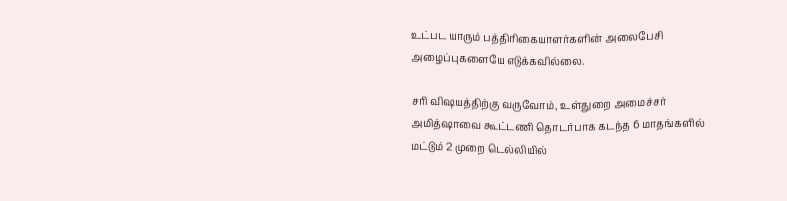உட்பட யாரும் பத்திரிகையாளர்களின் அலைபேசி அழைப்புகளையே எடுக்கவில்லை.

சரி விஷயத்திற்கு வருவோம், உள்துறை அமைச்சர் அமித்ஷாவை கூட்டணி தொடர்பாக கடந்த 6 மாதங்களில் மட்டும் 2 முறை டெல்லியில்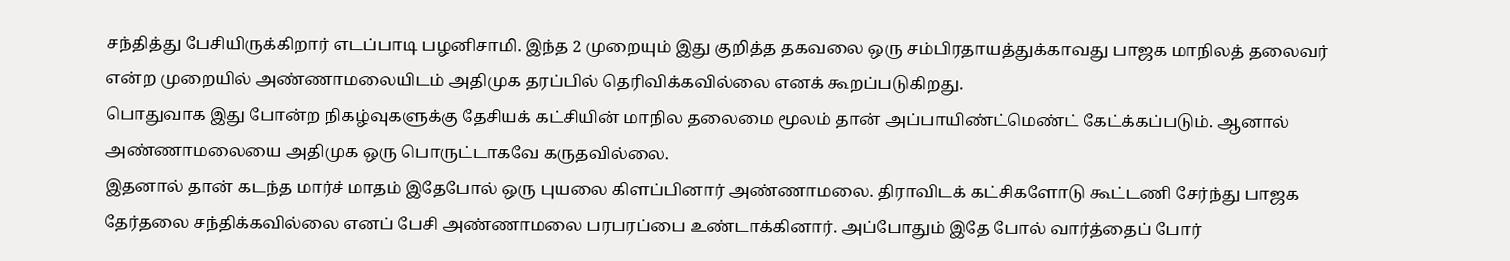சந்தித்து பேசியிருக்கிறார் எடப்பாடி பழனிசாமி. இந்த 2 முறையும் இது குறித்த தகவலை ஒரு சம்பிரதாயத்துக்காவது பாஜக மாநிலத் தலைவர் என்ற முறையில் அண்ணாமலையிடம் அதிமுக தரப்பில் தெரிவிக்கவில்லை எனக் கூறப்படுகிறது.
பொதுவாக இது போன்ற நிகழ்வுகளுக்கு தேசியக் கட்சியின் மாநில தலைமை மூலம் தான் அப்பாயிண்ட்மெண்ட் கேட்க்கப்படும். ஆனால் அண்ணாமலையை அதிமுக ஒரு பொருட்டாகவே கருதவில்லை.
இதனால் தான் கடந்த மார்ச் மாதம் இதேபோல் ஒரு புயலை கிளப்பினார் அண்ணாமலை. திராவிடக் கட்சிகளோடு கூட்டணி சேர்ந்து பாஜக தேர்தலை சந்திக்கவில்லை எனப் பேசி அண்ணாமலை பரபரப்பை உண்டாக்கினார். அப்போதும் இதே போல் வார்த்தைப் போர்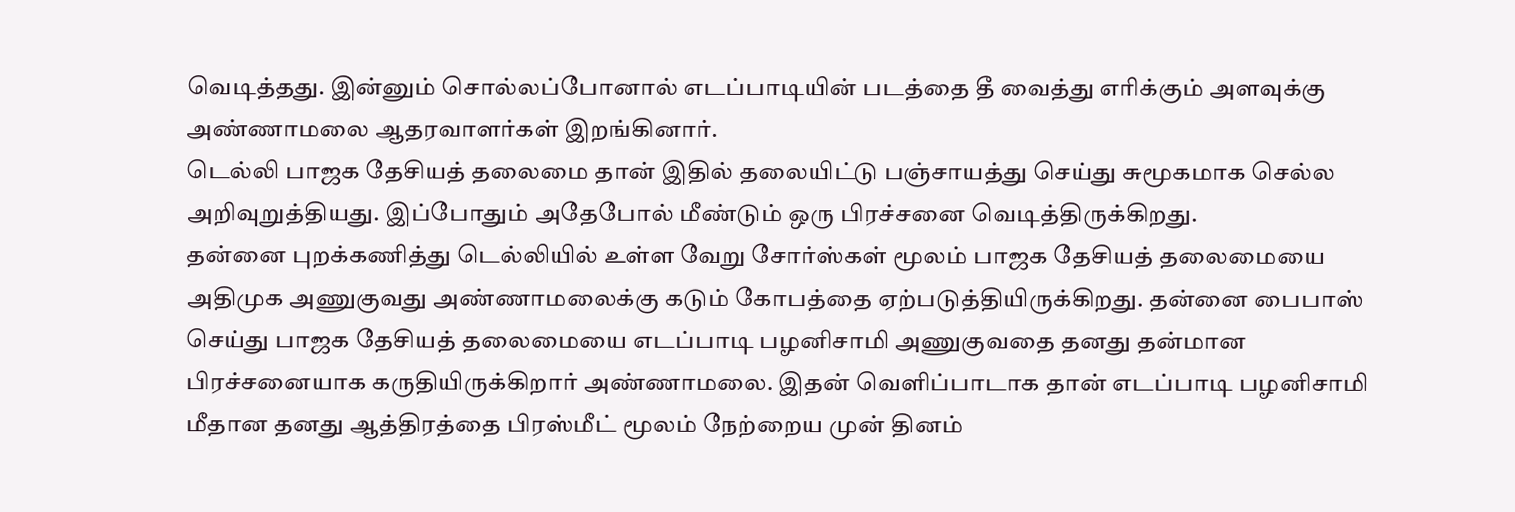வெடித்தது. இன்னும் சொல்லப்போனால் எடப்பாடியின் படத்தை தீ வைத்து எரிக்கும் அளவுக்கு அண்ணாமலை ஆதரவாளர்கள் இறங்கினார்.
டெல்லி பாஜக தேசியத் தலைமை தான் இதில் தலையிட்டு பஞ்சாயத்து செய்து சுமூகமாக செல்ல அறிவுறுத்தியது. இப்போதும் அதேபோல் மீண்டும் ஒரு பிரச்சனை வெடித்திருக்கிறது.
தன்னை புறக்கணித்து டெல்லியில் உள்ள வேறு சோர்ஸ்கள் மூலம் பாஜக தேசியத் தலைமையை அதிமுக அணுகுவது அண்ணாமலைக்கு கடும் கோபத்தை ஏற்படுத்தியிருக்கிறது. தன்னை பைபாஸ் செய்து பாஜக தேசியத் தலைமையை எடப்பாடி பழனிசாமி அணுகுவதை தனது தன்மான பிரச்சனையாக கருதியிருக்கிறார் அண்ணாமலை. இதன் வெளிப்பாடாக தான் எடப்பாடி பழனிசாமி மீதான தனது ஆத்திரத்தை பிரஸ்மீட் மூலம் நேற்றைய முன் தினம்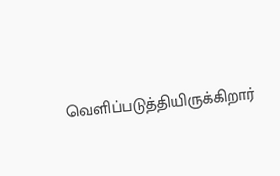வெளிப்படுத்தியிருக்கிறார்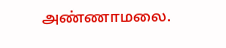அண்ணாமலை.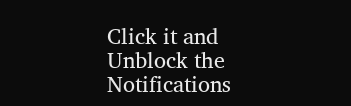Click it and Unblock the Notifications